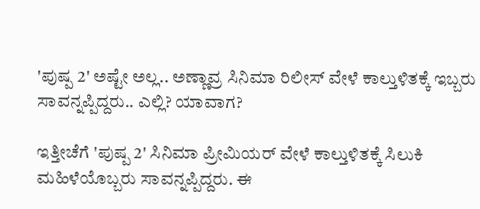'ಪುಷ್ಪ 2' ಅಷ್ಟೇ ಅಲ್ಲ.. ಅಣ್ಣಾವ್ರ ಸಿನಿಮಾ ರಿಲೀಸ್ ವೇಳೆ ಕಾಲ್ತುಳಿತಕ್ಕೆ ಇಬ್ಬರು ಸಾವನ್ನಪ್ಪಿದ್ದರು.. ಎಲ್ಲಿ? ಯಾವಾಗ?

ಇತ್ತೀಚೆಗೆ 'ಪುಷ್ಪ 2' ಸಿನಿಮಾ ಪ್ರೀಮಿಯರ್ ವೇಳೆ ಕಾಲ್ತುಳಿತಕ್ಕೆ ಸಿಲುಕಿ ಮಹಿಳೆಯೊಬ್ಬರು ಸಾವನ್ನಪ್ಪಿದ್ದರು. ಈ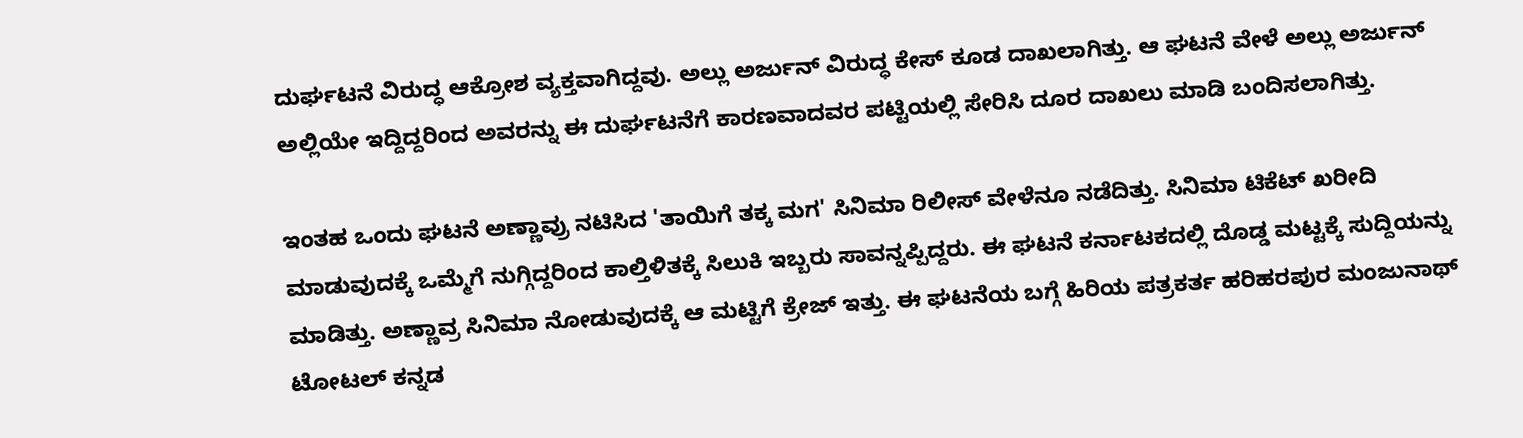ದುರ್ಘಟನೆ ವಿರುದ್ಧ ಆಕ್ರೋಶ ವ್ಯಕ್ತವಾಗಿದ್ದವು. ಅಲ್ಲು ಅರ್ಜುನ್ ವಿರುದ್ಧ ಕೇಸ್ ಕೂಡ ದಾಖಲಾಗಿತ್ತು. ಆ ಘಟನೆ ವೇಳೆ ಅಲ್ಲು ಅರ್ಜುನ್ ಅಲ್ಲಿಯೇ ಇದ್ದಿದ್ದರಿಂದ ಅವರನ್ನು ಈ ದುರ್ಘಟನೆಗೆ ಕಾರಣವಾದವರ ಪಟ್ಟಿಯಲ್ಲಿ ಸೇರಿಸಿ ದೂರ ದಾಖಲು ಮಾಡಿ ಬಂದಿಸಲಾಗಿತ್ತು.

ಇಂತಹ ಒಂದು ಘಟನೆ ಅಣ್ಣಾವ್ರು ನಟಿಸಿದ 'ತಾಯಿಗೆ ತಕ್ಕ ಮಗ' ಸಿನಿಮಾ ರಿಲೀಸ್ ವೇಳೆನೂ ನಡೆದಿತ್ತು. ಸಿನಿಮಾ ಟಿಕೆಟ್ ಖರೀದಿ ಮಾಡುವುದಕ್ಕೆ ಒಮ್ಮೆಗೆ ನುಗ್ಗಿದ್ದರಿಂದ ಕಾಲ್ತಿಳಿತಕ್ಕೆ ಸಿಲುಕಿ ಇಬ್ಬರು ಸಾವನ್ನಪ್ಪಿದ್ದರು. ಈ ಘಟನೆ ಕರ್ನಾಟಕದಲ್ಲಿ ದೊಡ್ಡ ಮಟ್ಟಕ್ಕೆ ಸುದ್ದಿಯನ್ನು ಮಾಡಿತ್ತು. ಅಣ್ಣಾವ್ರ ಸಿನಿಮಾ ನೋಡುವುದಕ್ಕೆ ಆ ಮಟ್ಟಿಗೆ ಕ್ರೇಜ್ ಇತ್ತು. ಈ ಘಟನೆಯ ಬಗ್ಗೆ ಹಿರಿಯ ಪತ್ರಕರ್ತ ಹರಿಹರಪುರ ಮಂಜುನಾಥ್ ಟೋಟಲ್ ಕನ್ನಡ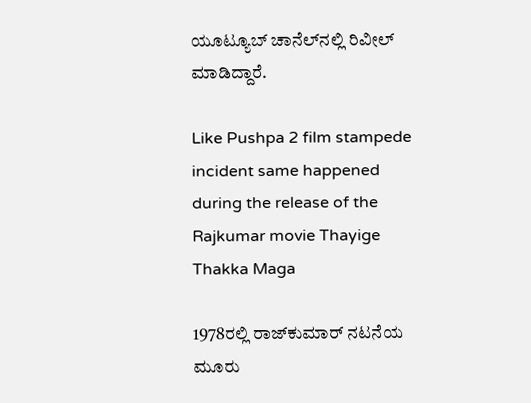ಯೂಟ್ಯೂಬ್ ಚಾನೆಲ್‌ನಲ್ಲಿ ರಿವೀಲ್ ಮಾಡಿದ್ದಾರೆ.

Like Pushpa 2 film stampede incident same happened during the release of the Rajkumar movie Thayige Thakka Maga

1978ರಲ್ಲಿ ರಾಜ್‌ಕುಮಾರ್ ನಟನೆಯ ಮೂರು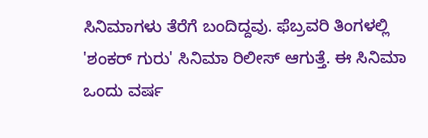ಸಿನಿಮಾಗಳು ತೆರೆಗೆ ಬಂದಿದ್ದವು. ಫೆಬ್ರವರಿ ತಿಂಗಳಲ್ಲಿ 'ಶಂಕರ್ ಗುರು' ಸಿನಿಮಾ ರಿಲೀಸ್ ಆಗುತ್ತೆ. ಈ ಸಿನಿಮಾ ಒಂದು ವರ್ಷ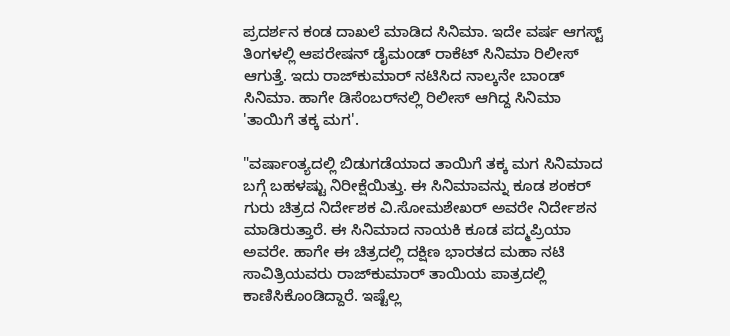ಪ್ರದರ್ಶನ ಕಂಡ ದಾಖಲೆ ಮಾಡಿದ ಸಿನಿಮಾ. ಇದೇ ವರ್ಷ ಆಗಸ್ಟ್ ತಿಂಗಳಲ್ಲಿ ಆಪರೇಷನ್ ಡೈಮಂಡ್ ರಾಕೆಟ್ ಸಿನಿಮಾ ರಿಲೀಸ್ ಆಗುತ್ತೆ. ಇದು ರಾಜ್‌ಕುಮಾರ್ ನಟಿಸಿದ ನಾಲ್ಕನೇ ಬಾಂಡ್ ಸಿನಿಮಾ. ಹಾಗೇ ಡಿಸೆಂಬರ್‌ನಲ್ಲಿ ರಿಲೀಸ್ ಆಗಿದ್ದ ಸಿನಿಮಾ 'ತಾಯಿಗೆ ತಕ್ಕ ಮಗ'.

"ವರ್ಷಾಂತ್ಯದಲ್ಲಿ ಬಿಡುಗಡೆಯಾದ ತಾಯಿಗೆ ತಕ್ಕ ಮಗ ಸಿನಿಮಾದ ಬಗ್ಗೆ ಬಹಳಷ್ಟು ನಿರೀಕ್ಷೆಯಿತ್ತು. ಈ ಸಿನಿಮಾವನ್ನು ಕೂಡ ಶಂಕರ್ ಗುರು ಚಿತ್ರದ ನಿರ್ದೇಶಕ ವಿ.ಸೋಮಶೇಖರ್ ಅವರೇ ನಿರ್ದೇಶನ ಮಾಡಿರುತ್ತಾರೆ. ಈ ಸಿನಿಮಾದ ನಾಯಕಿ ಕೂಡ ಪದ್ಮಪ್ರಿಯಾ ಅವರೇ. ಹಾಗೇ ಈ ಚಿತ್ರದಲ್ಲಿ ದಕ್ಷಿಣ ಭಾರತದ ಮಹಾ ನಟಿ ಸಾವಿತ್ರಿಯವರು ರಾಜ್‌ಕುಮಾರ್ ತಾಯಿಯ ಪಾತ್ರದಲ್ಲಿ ಕಾಣಿಸಿಕೊಂಡಿದ್ದಾರೆ. ಇಷ್ಟೆಲ್ಲ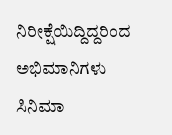ನಿರೀಕ್ಷೆಯಿದ್ದಿದ್ದರಿಂದ ಅಭಿಮಾನಿಗಳು ಸಿನಿಮಾ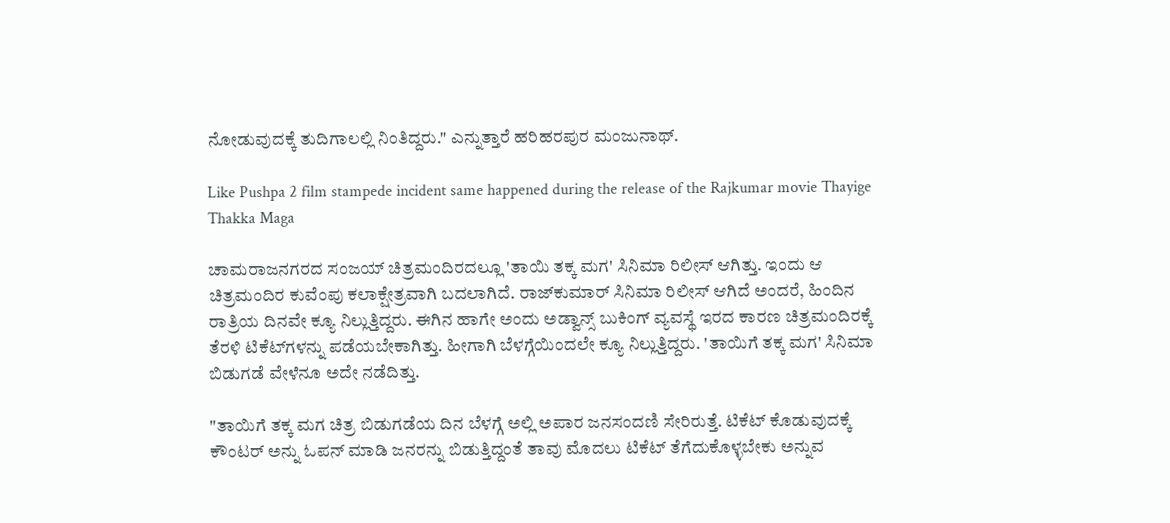ನೋಡುವುದಕ್ಕೆ ತುದಿಗಾಲಲ್ಲಿ ನಿಂತಿದ್ದರು." ಎನ್ನುತ್ತಾರೆ ಹರಿಹರಪುರ ಮಂಜುನಾಥ್.

Like Pushpa 2 film stampede incident same happened during the release of the Rajkumar movie Thayige Thakka Maga

ಚಾಮರಾಜನಗರದ ಸಂಜಯ್ ಚಿತ್ರಮಂದಿರದಲ್ಲೂ 'ತಾಯಿ ತಕ್ಕ ಮಗ' ಸಿನಿಮಾ ರಿಲೀಸ್ ಆಗಿತ್ತು. ಇಂದು ಆ ಚಿತ್ರಮಂದಿರ ಕುವೆಂಪು ಕಲಾಕ್ಷೇತ್ರವಾಗಿ ಬದಲಾಗಿದೆ. ರಾಜ್‌ಕುಮಾರ್ ಸಿನಿಮಾ ರಿಲೀಸ್ ಆಗಿದೆ ಅಂದರೆ, ಹಿಂದಿನ ರಾತ್ರಿಯ ದಿನವೇ ಕ್ಯೂ ನಿಲ್ಲುತ್ತಿದ್ದರು. ಈಗಿನ ಹಾಗೇ ಅಂದು ಅಡ್ವಾನ್ಸ್ ಬುಕಿಂಗ್ ವ್ಯವಸ್ಥೆ ಇರದ ಕಾರಣ ಚಿತ್ರಮಂದಿರಕ್ಕೆ ತೆರಳಿ ಟಿಕೆಟ್‌ಗಳನ್ನು ಪಡೆಯಬೇಕಾಗಿತ್ತು. ಹೀಗಾಗಿ ಬೆಳಗ್ಗೆಯಿಂದಲೇ ಕ್ಯೂ ನಿಲ್ಲುತ್ತಿದ್ದರು. 'ತಾಯಿಗೆ ತಕ್ಕ ಮಗ' ಸಿನಿಮಾ ಬಿಡುಗಡೆ ವೇಳೆನೂ ಅದೇ ನಡೆದಿತ್ತು.

"ತಾಯಿಗೆ ತಕ್ಕ ಮಗ ಚಿತ್ರ ಬಿಡುಗಡೆಯ ದಿನ ಬೆಳಗ್ಗೆ ಅಲ್ಲಿ ಅಪಾರ ಜನಸಂದಣಿ ಸೇರಿರುತ್ತೆ. ಟಿಕೆಟ್‌ ಕೊಡುವುದಕ್ಕೆ ಕೌಂಟರ್ ಅನ್ನು ಓಪನ್ ಮಾಡಿ ಜನರನ್ನು ಬಿಡುತ್ತಿದ್ದಂತೆ ತಾವು ಮೊದಲು ಟಿಕೆಟ್ ತೆಗೆದುಕೊಳ್ಳಬೇಕು ಅನ್ನುವ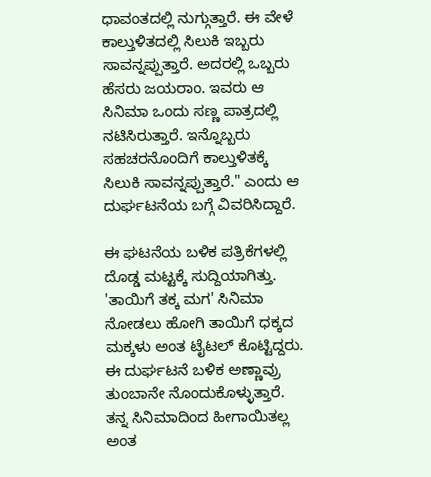ಧಾವಂತದಲ್ಲಿ ನುಗ್ಗುತ್ತಾರೆ. ಈ ವೇಳೆ ಕಾಲ್ತುಳಿತದಲ್ಲಿ ಸಿಲುಕಿ ಇಬ್ಬರು ಸಾವನ್ನಪ್ಪುತ್ತಾರೆ. ಅದರಲ್ಲಿ ಒಬ್ಬರು ಹೆಸರು ಜಯರಾಂ. ಇವರು ಆ ಸಿನಿಮಾ ಒಂದು ಸಣ್ಣ ಪಾತ್ರದಲ್ಲಿ ನಟಿಸಿರುತ್ತಾರೆ. ಇನ್ನೊಬ್ಬರು ಸಹಚರನೊಂದಿಗೆ ಕಾಲ್ತುಳಿತಕ್ಕೆ ಸಿಲುಕಿ ಸಾವನ್ನಪ್ಪುತ್ತಾರೆ." ಎಂದು ಆ ದುರ್ಘಟನೆಯ ಬಗ್ಗೆ ವಿವರಿಸಿದ್ದಾರೆ.

ಈ ಘಟನೆಯ ಬಳಿಕ ಪತ್ರಿಕೆಗಳಲ್ಲಿ ದೊಡ್ಡ ಮಟ್ಟಕ್ಕೆ ಸುದ್ದಿಯಾಗಿತ್ತು. 'ತಾಯಿಗೆ ತಕ್ಕ ಮಗ' ಸಿನಿಮಾ ನೋಡಲು ಹೋಗಿ ತಾಯಿಗೆ ಧಕ್ಕದ ಮಕ್ಕಳು ಅಂತ ಟೈಟಲ್ ಕೊಟ್ಟಿದ್ದರು. ಈ ದುರ್ಘಟನೆ ಬಳಿಕ ಅಣ್ಣಾವ್ರು ತುಂಬಾನೇ ನೊಂದುಕೊಳ್ಳುತ್ತಾರೆ. ತನ್ನ ಸಿನಿಮಾದಿಂದ ಹೀಗಾಯಿತಲ್ಲ ಅಂತ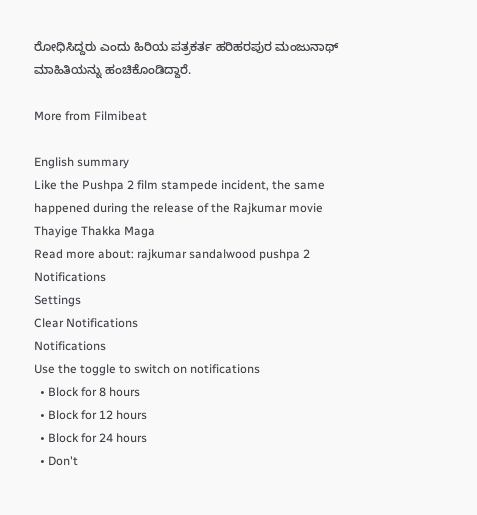ರೋಧಿಸಿದ್ದರು ಎಂದು ಹಿರಿಯ ಪತ್ರಕರ್ತ ಹರಿಹರಪುರ ಮಂಜುನಾಥ್ ಮಾಹಿತಿಯನ್ನು ಹಂಚಿಕೊಂಡಿದ್ದಾರೆ.

More from Filmibeat

English summary
Like the Pushpa 2 film stampede incident, the same happened during the release of the Rajkumar movie Thayige Thakka Maga
Read more about: rajkumar sandalwood pushpa 2
Notifications
Settings
Clear Notifications
Notifications
Use the toggle to switch on notifications
  • Block for 8 hours
  • Block for 12 hours
  • Block for 24 hours
  • Don't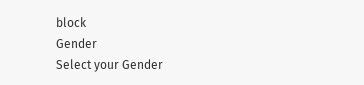block
Gender
Select your Gender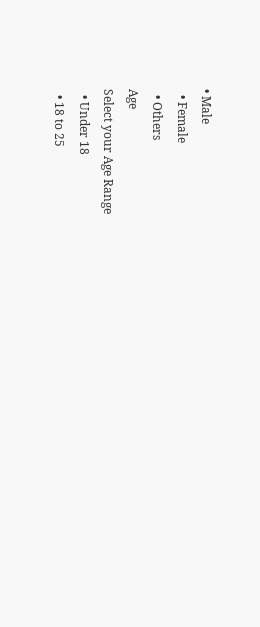• Male
  • Female
  • Others
Age
Select your Age Range
  • Under 18
  • 18 to 25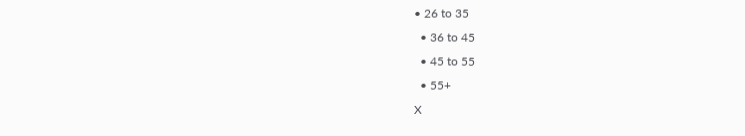• 26 to 35
  • 36 to 45
  • 45 to 55
  • 55+
X